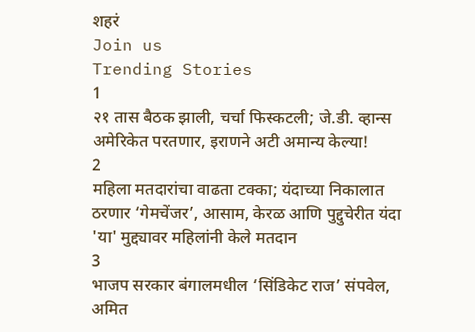शहरं
Join us
Trending Stories
1
२१ तास बैठक झाली, चर्चा फिस्कटली; जे.डी. व्हान्स अमेरिकेत परतणार, इराणने अटी अमान्य केल्या!
2
महिला मतदारांचा वाढता टक्का; यंदाच्या निकालात ठरणार ‘गेमचेंजर’, आसाम, केरळ आणि पुद्दुचेरीत यंदा 'या' मुद्द्यावर महिलांनी केले मतदान
3
भाजप सरकार बंगालमधील ‘सिंडिकेट राज’ संपवेल, अमित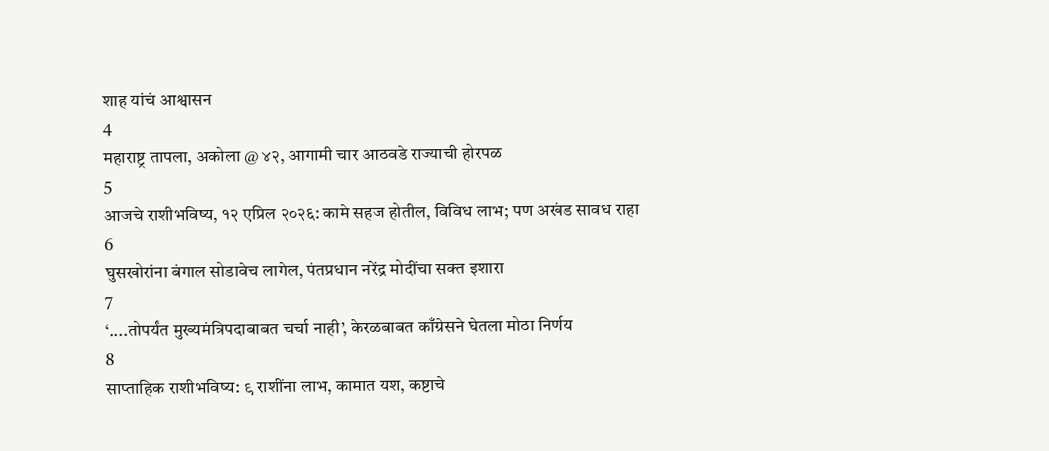शाह यांचं आश्वासन
4
महाराष्ट्र तापला, अकोला @ ४२, आगामी चार आठवडे राज्याची होरपळ
5
आजचे राशीभविष्य, १२ एप्रिल २०२६: कामे सहज होतील, विविध लाभ; पण अखंड सावध राहा
6
घुसखोरांना बंगाल सोडावेच लागेल, पंतप्रधान नरेंद्र मोदींचा सक्त इशारा
7
‘....तोपर्यंत मुख्यमंत्रिपदाबाबत चर्चा नाही’, केरळबाबत काँग्रेसने घेतला मोठा निर्णय
8
साप्ताहिक राशीभविष्य: ९ राशींना लाभ, कामात यश, कष्टाचे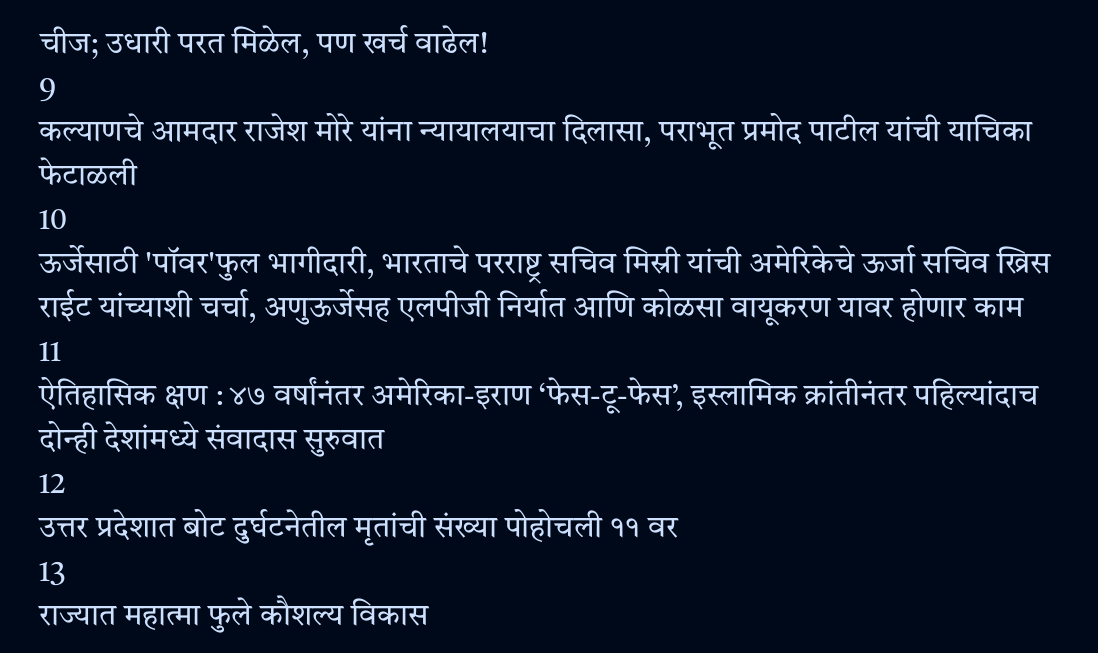चीज; उधारी परत मिळेल, पण खर्च वाढेल!
9
कल्याणचे आमदार राजेश मोरे यांना न्यायालयाचा दिलासा, पराभूत प्रमोद पाटील यांची याचिका फेटाळली
10
ऊर्जेसाठी 'पॉवर'फुल भागीदारी, भारताचे परराष्ट्र सचिव मिस्री यांची अमेरिकेचे ऊर्जा सचिव ख्रिस राईट यांच्याशी चर्चा, अणुऊर्जेसह एलपीजी निर्यात आणि कोळसा वायूकरण यावर होणार काम
11
ऐतिहासिक क्षण : ४७ वर्षांनंतर अमेरिका-इराण ‘फेस-टू-फेस’, इस्लामिक क्रांतीनंतर पहिल्यांदाच दोन्ही देशांमध्ये संवादास सुरुवात
12
उत्तर प्रदेशात बोट दुर्घटनेतील मृतांची संख्या पोहोचली ११ वर
13
राज्यात महात्मा फुले कौशल्य विकास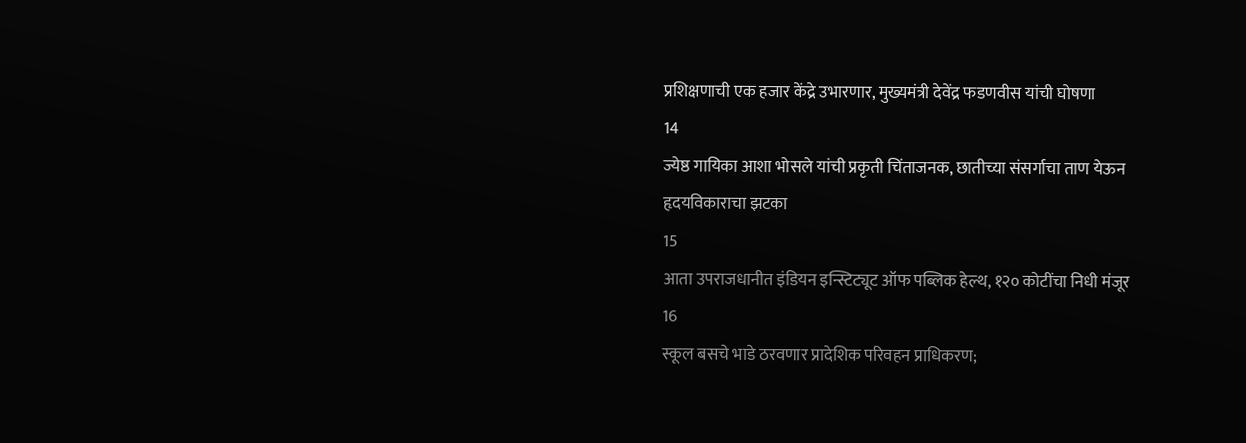प्रशिक्षणाची एक हजार केंद्रे उभारणार, मुख्यमंत्री देवेंद्र फडणवीस यांची घोषणा
14
ज्येष्ठ गायिका आशा भोसले यांची प्रकृती चिंताजनक, छातीच्या संसर्गाचा ताण येऊन हृदयविकाराचा झटका
15
आता उपराजधानीत इंडियन इन्स्टिट्यूट ऑफ पब्लिक हेल्थ, १२० कोटींचा निधी मंजूर
16
स्कूल बसचे भाडे ठरवणार प्रादेशिक परिवहन प्राधिकरण;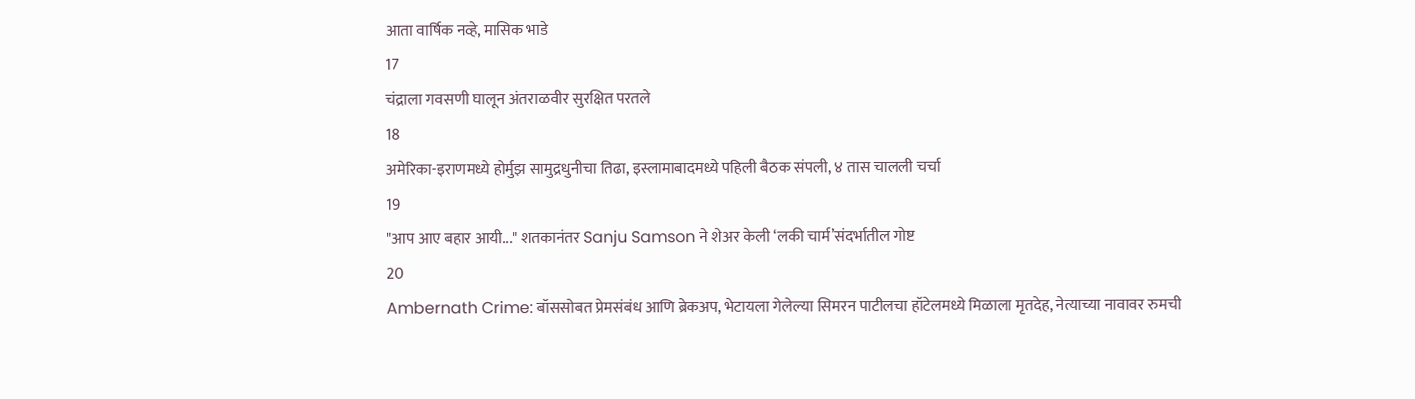आता वार्षिक नव्हे, मासिक भाडे
17
चंद्राला गवसणी घालून अंतराळवीर सुरक्षित परतले
18
अमेरिका-इराणमध्ये होर्मुझ सामुद्रधुनीचा तिढा, इस्लामाबादमध्ये पहिली बैठक संपली, ४ तास चालली चर्चा
19
"आप आए बहार आयी..." शतकानंतर Sanju Samson ने शेअर केली ‘लकी चार्म’संदर्भातील गोष्ट
20
Ambernath Crime: बॉससोबत प्रेमसंबंध आणि ब्रेकअप, भेटायला गेलेल्या सिमरन पाटीलचा हॉटेलमध्ये मिळाला मृतदेह, नेत्याच्या नावावर रुमची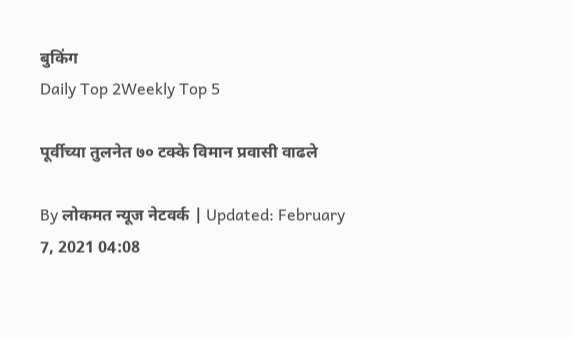बुकिंग
Daily Top 2Weekly Top 5

पूर्वीच्या तुलनेत ७० टक्के विमान प्रवासी वाढले

By लोकमत न्यूज नेटवर्क | Updated: February 7, 2021 04:08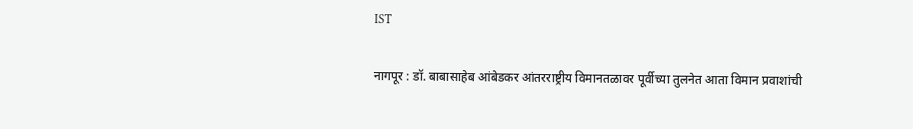IST

नागपूर : डॉ. बाबासाहेब आंबेडकर आंतरराष्ट्रीय विमानतळावर पूर्वीच्या तुलनेत आता विमान प्रवाशांची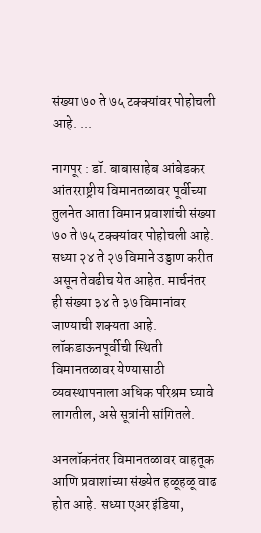संख्या ७० ते ७५ टक्क्यांवर पोहोचली आहे. ...

नागपूर : डॉ. बाबासाहेब आंबेडकर आंतरराष्ट्रीय विमानतळावर पूर्वीच्या तुलनेत आता विमान प्रवाशांची संख्या ७० ते ७५ टक्क्यांवर पोहोचली आहे. सध्या २४ ते २७ विमाने उड्डाण करीत असून तेवढीच येत आहेत. मार्चनंतर ही संख्या ३४ ते ३७ विमानांवर जाण्याची शक्यता आहे. लॉकडाऊनपूर्वीची स्थिती विमानतळावर येण्यासाठी व्यवस्थापनाला अधिक परिश्रम घ्यावे लागतील, असे सूत्रांनी सांगितले.

अनलॉकनंतर विमानतळावर वाहतूक आणि प्रवाशांच्या संख्येत हळूहळू वाढ होत आहे. सध्या एअर इंडिया,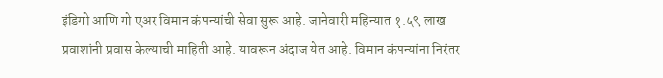इंडिगो आणि गो एअर विमान कंपन्यांची सेवा सुरू आहे. जानेवारी महिन्यात १.५९ लाख प्रवाशांनी प्रवास केल्याची माहिती आहे. यावरून अंदाज येत आहे. विमान कंपन्यांना निरंतर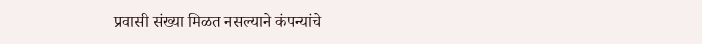प्रवासी संख्या मिळत नसल्याने कंपन्यांचे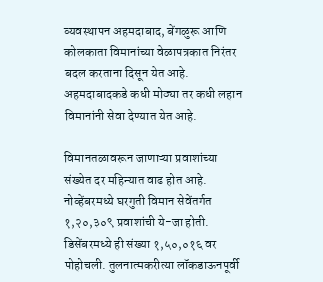व्यवस्थापन अहमदाबाद, बेंगळुरू आणि कोलकाता विमानांच्या वेळापत्रकात निरंतर बदल करताना दिसून येत आहे. अहमदाबादकडे कधी मोठ्या तर कधी लहान विमानांनी सेवा देण्यात येत आहे.

विमानतळावरून जाणाऱ्या प्रवाशांच्या संख्येत दर महिन्यात वाढ होत आहे. नोव्हेंबरमध्ये घरगुती विमान सेवेंतर्गत १,२०,३०९ प्रवाशांची ये-जा होती. डिसेंबरमध्ये ही संख्या १,५०,०१६ वर पोहोचली. तुलनात्मकरीत्या लॉकडाऊनपूर्वी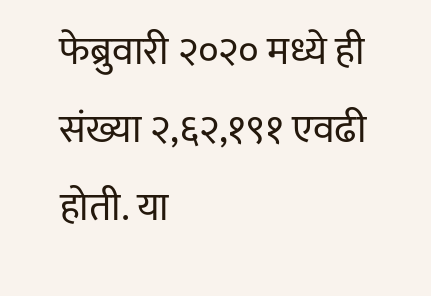फेब्रुवारी २०२० मध्ये ही संख्या २,६२,१९१ एवढी होती. या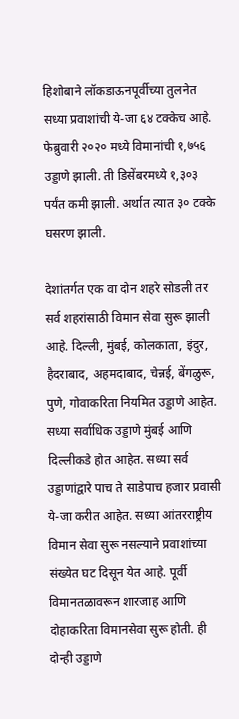हिशोबाने लॉकडाऊनपूर्वीच्या तुलनेत सध्या प्रवाशांची ये-जा ६४ टक्केच आहे. फेब्रुवारी २०२० मध्ये विमानांची १,७५६ उड्डाणे झाली. ती डिसेंबरमध्ये १,३०३ पर्यंत कमी झाली. अर्थात त्यात ३० टक्के घसरण झाली.

देशांतर्गत एक वा दोन शहरे सोडली तर सर्व शहरांसाठी विमान सेवा सुरू झाली आहे. दिल्ली, मुंबई, कोलकाता, इंदुर, हैदराबाद, अहमदाबाद, चेन्नई, बेंगळुरू, पुणे, गोवाकरिता नियमित उड्डाणे आहेत. सध्या सर्वाधिक उड्डाणे मुंबई आणि दिल्लीकडे होत आहेत. सध्या सर्व उड्डाणांद्वारे पाच ते साडेपाच हजार प्रवासी ये-जा करीत आहेत. सध्या आंतरराष्ट्रीय विमान सेवा सुरू नसल्याने प्रवाशांच्या संख्येत घट दिसून येत आहे. पूर्वी विमानतळावरून शारजाह आणि दोहाकरिता विमानसेवा सुरू होती. ही दोन्ही उड्डाणे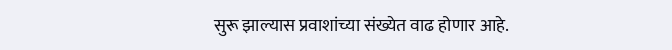सुरू झाल्यास प्रवाशांच्या संख्येत वाढ होणार आहे.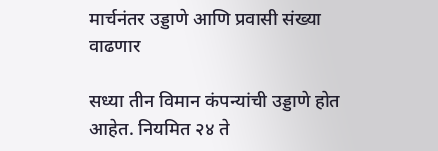मार्चनंतर उड्डाणे आणि प्रवासी संख्या वाढणार

सध्या तीन विमान कंपन्यांची उड्डाणे होत आहेत. नियमित २४ ते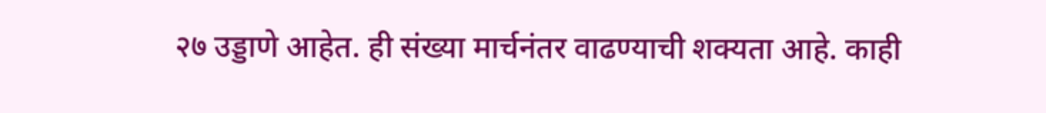२७ उड्डाणे आहेत. ही संख्या मार्चनंतर वाढण्याची शक्यता आहे. काही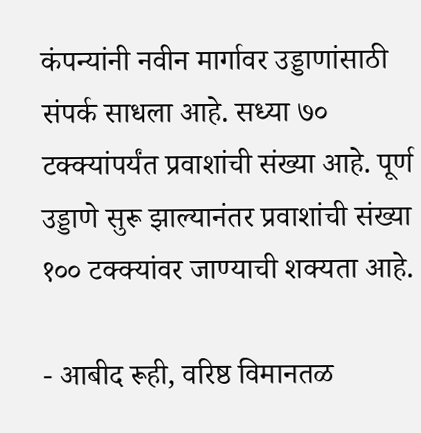कंपन्यांनी नवीन मार्गावर उड्डाणांसाठी संपर्क साधला आहे. सध्या ७० टक्क्यांपर्यंत प्रवाशांची संख्या आहे. पूर्ण उड्डाणे सुरू झाल्यानंतर प्रवाशांची संख्या १०० टक्क्यांवर जाण्याची शक्यता आहे.

- आबीद रूही, वरिष्ठ विमानतळ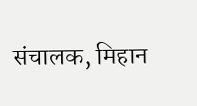संचालक, मिहान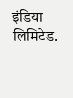इंडिया लिमिटेड.